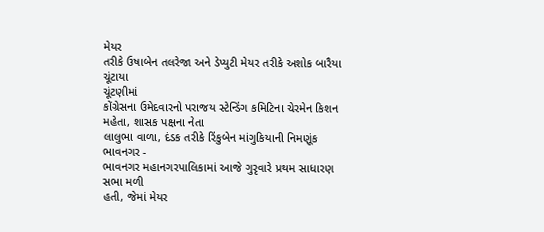મેયર
તરીકે ઉષાબેન તલરેજા અને ડેપ્યુટી મેયર તરીકે અશોક બારૈયા ચૂંટાયા
ચૂંટણીમાં
કોંગ્રેસના ઉમેદવારનો પરાજય સ્ટેન્ડિંગ કમિટિના ચેરમેન કિશન મહેતા, શાસક પક્ષના નેતા
લાલુભા વાળા, દંડક તરીકે રિંકુબેન માંગુકિયાની નિમણૂંક
ભાવનગર -
ભાવનગર મહાનગરપાલિકામાં આજે ગુરૃવારે પ્રથમ સાધારણ સભા મળી
હતી, જેમાં મેયર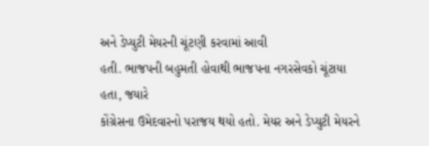અને ડેપ્યુટી મેયરની ચૂંટણી કરવામાં આવી
હતી. ભાજપની બહુમતી હોવાથી ભાજપના નગરસેવકો ચૂંટાયા હતા, જયારે
કોંગ્રેસના ઉમેદવારનો પરાજય થયો હતો. મેયર અને ડેપ્યુટી મેયરને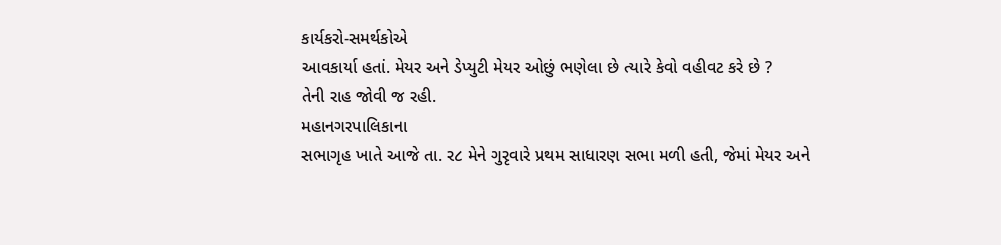કાર્યકરો-સમર્થકોએ
આવકાર્યા હતાં. મેયર અને ડેપ્યુટી મેયર ઓછું ભણેલા છે ત્યારે કેવો વહીવટ કરે છે ?
તેની રાહ જોવી જ રહી.
મહાનગરપાલિકાના
સભાગૃહ ખાતે આજે તા. ર૮ મેને ગુરૃવારે પ્રથમ સાધારણ સભા મળી હતી, જેમાં મેયર અને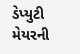ડેપ્યુટી મેયરની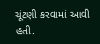ચૂંટણી કરવામાં આવી હતી.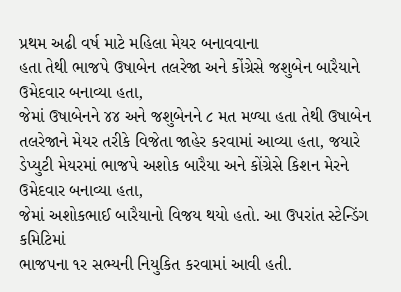પ્રથમ અઢી વર્ષ માટે મહિલા મેયર બનાવવાના
હતા તેથી ભાજપે ઉષાબેન તલરેજા અને કોંગ્રેસે જશુબેન બારૈયાને ઉમેદવાર બનાવ્યા હતા,
જેમાં ઉષાબેનને ૪૪ અને જશુબેનને ૮ મત મળ્યા હતા તેથી ઉષાબેન
તલરેજાને મેયર તરીકે વિજેતા જાહેર કરવામાં આવ્યા હતા, જયારે
ડેપ્યુટી મેયરમાં ભાજપે અશોક બારૈયા અને કોંગ્રેસે કિશન મેરને ઉમેદવાર બનાવ્યા હતા,
જેમાં અશોકભાઈ બારૈયાનો વિજય થયો હતો. આ ઉપરાંત સ્ટેન્ડિંગ કમિટિમાં
ભાજપના ૧ર સભ્યની નિયુકિત કરવામાં આવી હતી.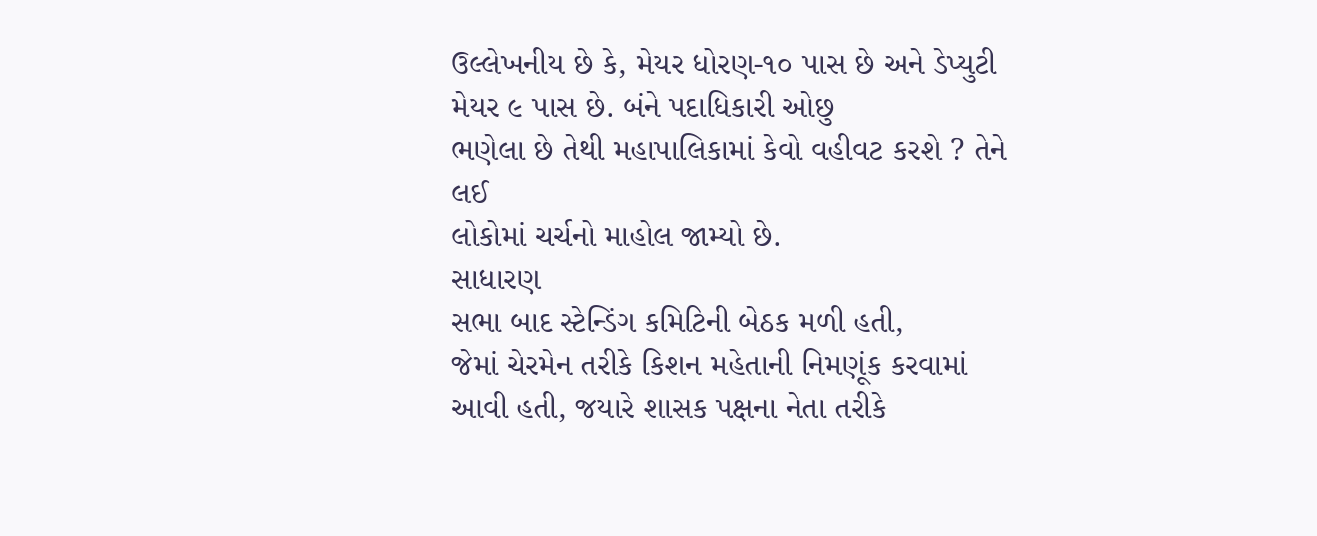ઉલ્લેખનીય છે કે, મેયર ધોરણ-૧૦ પાસ છે અને ડેપ્યુટી મેયર ૯ પાસ છે. બંને પદાધિકારી ઓછુ
ભણેલા છે તેથી મહાપાલિકામાં કેવો વહીવટ કરશે ? તેને લઈ
લોકોમાં ચર્ચનો માહોલ જામ્યો છે.
સાધારણ
સભા બાદ સ્ટેન્ડિંગ કમિટિની બેઠક મળી હતી,
જેમાં ચેરમેન તરીકે કિશન મહેતાની નિમણૂંક કરવામાં આવી હતી, જયારે શાસક પક્ષના નેતા તરીકે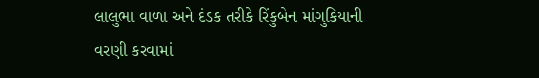લાલુભા વાળા અને દંડક તરીકે રિંકુબેન માંગુકિયાની
વરણી કરવામાં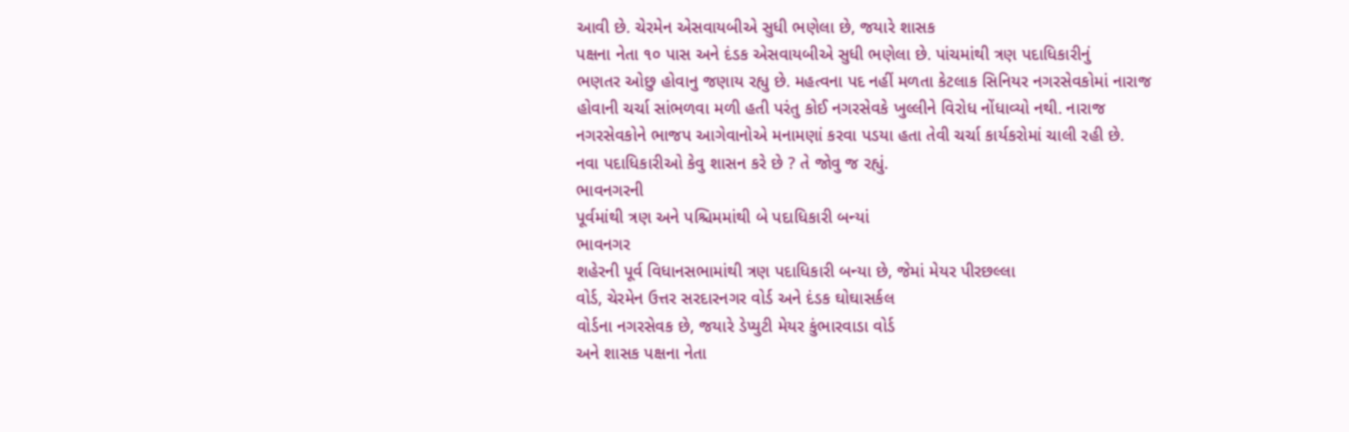આવી છે. ચેરમેન એસવાયબીએ સુધી ભણેલા છે, જયારે શાસક
પક્ષના નેતા ૧૦ પાસ અને દંડક એસવાયબીએ સુધી ભણેલા છે. પાંચમાંથી ત્રણ પદાધિકારીનું
ભણતર ઓછુ હોવાનુ જણાય રહ્યુ છે. મહત્વના પદ નહીં મળતા કેટલાક સિનિયર નગરસેવકોમાં નારાજ
હોવાની ચર્ચા સાંભળવા મળી હતી પરંતુ કોઈ નગરસેવકે ખુલ્લીને વિરોધ નોંધાવ્યો નથી. નારાજ
નગરસેવકોને ભાજપ આગેવાનોએ મનામણાં કરવા પડયા હતા તેવી ચર્ચા કાર્યકરોમાં ચાલી રહી છે.
નવા પદાધિકારીઓ કેવુ શાસન કરે છે ? તે જોવુ જ રહ્યું.
ભાવનગરની
પૂર્વમાંથી ત્રણ અને પશ્ચિમમાંથી બે પદાધિકારી બન્યાં
ભાવનગર
શહેરની પૂર્વ વિધાનસભામાંથી ત્રણ પદાધિકારી બન્યા છે, જેમાં મેયર પીરછલ્લા
વોર્ડ, ચેરમેન ઉત્તર સરદારનગર વોર્ડ અને દંડક ઘોઘાસર્કલ
વોર્ડના નગરસેવક છે, જયારે ડેપ્યુટી મેયર કુંભારવાડા વોર્ડ
અને શાસક પક્ષના નેતા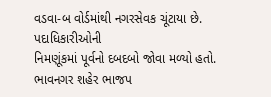વડવા-બ વોર્ડમાંથી નગરસેવક ચૂંટાયા છે. પદાધિકારીઓની
નિમણૂંકમાં પૂર્વનો દબદબો જોવા મળ્યો હતો. ભાવનગર શહેર ભાજપ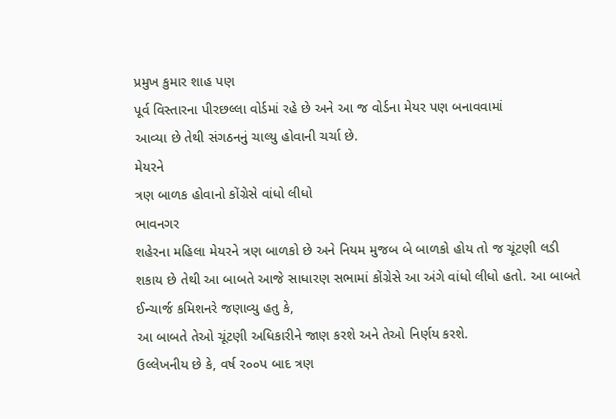પ્રમુખ કુમાર શાહ પણ
પૂર્વ વિસ્તારના પીરછલ્લા વોર્ડમાં રહે છે અને આ જ વોર્ડના મેયર પણ બનાવવામાં
આવ્યા છે તેથી સંગઠનનું ચાલ્યુ હોવાની ચર્ચા છે.
મેયરને
ત્રણ બાળક હોવાનો કોંગ્રેસે વાંધો લીધો
ભાવનગર
શહેરના મહિલા મેયરને ત્રણ બાળકો છે અને નિયમ મુજબ બે બાળકો હોય તો જ ચૂંટણી લડી
શકાય છે તેથી આ બાબતે આજે સાધારણ સભામાં કોંગ્રેસે આ અંગે વાંધો લીધો હતો. આ બાબતે
ઈન્ચાર્જ કમિશનરે જણાવ્યુ હતુ કે,
આ બાબતે તેઓ ચૂંટણી અધિકારીને જાણ કરશે અને તેઓ નિર્ણય કરશે.
ઉલ્લેખનીય છે કે, વર્ષ ર૦૦પ બાદ ત્રણ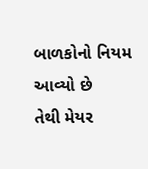બાળકોનો નિયમ આવ્યો છે
તેથી મેયર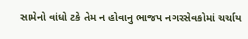સામેનો વાંધો ટકે તેમ ન હોવાનુ ભાજપ નગરસેવકોમાં ચર્ચાય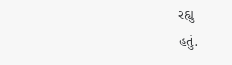રહ્યુ
હતું.